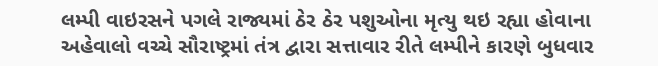લમ્પી વાઇરસને પગલે રાજ્યમાં ઠેર ઠેર પશુઓના મૃત્યુ થઇ રહ્યા હોવાના અહેવાલો વચ્ચે સૌરાષ્ટ્રમાં તંત્ર દ્વારા સત્તાવાર રીતે લમ્પીને કારણે બુધવાર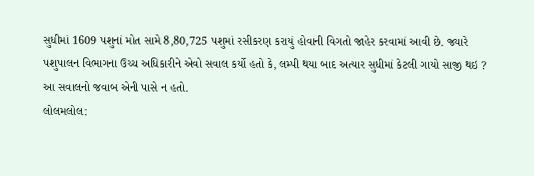સુધીમાં 1609 પશુનાં મોત સામે 8,80,725 પશુમાં રસીકરણ કરાયું હોવાની વિગતો જાહેર કરવામાં આવી છે. જ્યારે પશુપાલન વિભાગના ઉચ્ચ અધિકારીને એવો સવાલ કર્યો હતો કે, લમ્પી થયા બાદ અત્યાર સુધીમાં કેટલી ગાયો સાજી થઇ ? આ સવાલનો જવાબ એની પાસે ન હતો.
લોલમલોલ: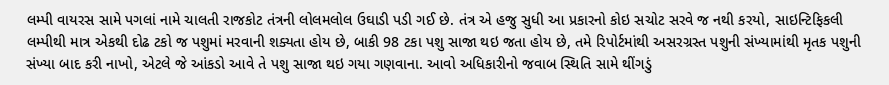લમ્પી વાયરસ સામે પગલાં નામે ચાલતી રાજકોટ તંત્રની લોલમલોલ ઉઘાડી પડી ગઈ છે. તંત્ર એ હજુ સુધી આ પ્રકારનો કોઇ સચોટ સરવે જ નથી કરયો, સાઇન્ટિફિકલી લમ્પીથી માત્ર એકથી દોઢ ટકો જ પશુમાં મરવાની શક્યતા હોય છે, બાકી 98 ટકા પશુ સાજા થઇ જતા હોય છે, તમે રિપોર્ટમાંથી અસરગ્રસ્ત પશુની સંખ્યામાંથી મૃતક પશુની સંખ્યા બાદ કરી નાખો, એટલે જે આંકડો આવે તે પશુ સાજા થઇ ગયા ગણવાના. આવો અધિકારીનો જવાબ સ્થિતિ સામે થીંગડું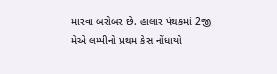મારવા બરોબર છે. હાલાર પંથકમાં 2જી મેએ લમ્પીનો પ્રથમ કેસ નોંધાયો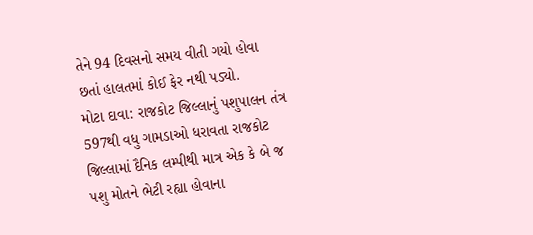તેને 94 દિવસનો સમય વીતી ગયો હોવા છતાં હાલતમાં કોઈ ફેર નથી પડ્યો.
મોટા દાવા: રાજકોટ જિલ્લાનું પશુપાલન તંત્ર 597થી વધુ ગામડાઓ ધરાવતા રાજકોટ જિલ્લામાં દૈનિક લમ્પીથી માત્ર એક કે બે જ પશુ મોતને ભેટી રહ્યા હોવાના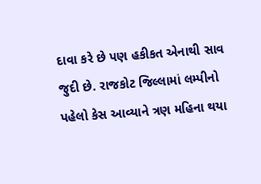દાવા કરે છે પણ હકીકત એનાથી સાવ જુદી છે. રાજકોટ જિલ્લામાં લમ્પીનો પહેલો કેસ આવ્યાને ત્રણ મહિના થયા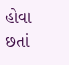હોવા છતાં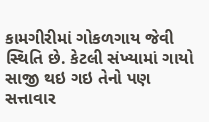કામગીરીમાં ગોકળગાય જેવી સ્થિતિ છે. કેટલી સંખ્યામાં ગાયો સાજી થઇ ગઇ તેનો પણ સત્તાવાર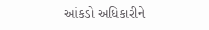આંકડો અધિકારીને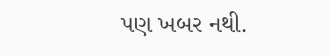પણ ખબર નથી.